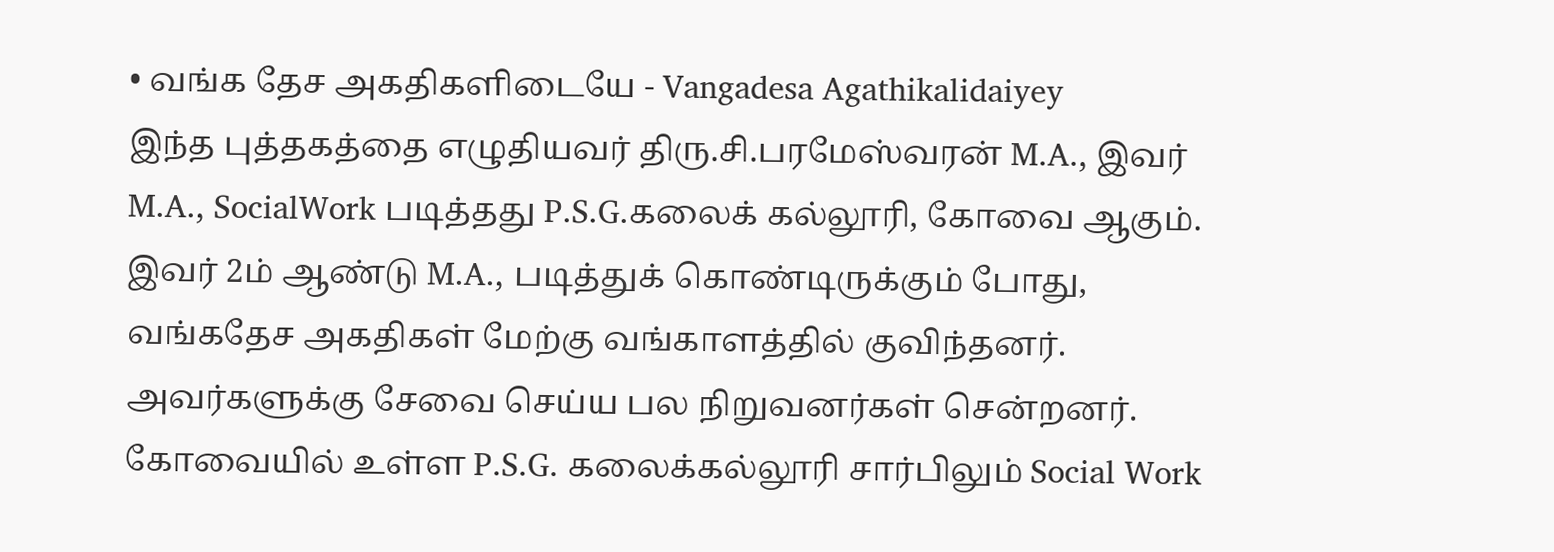• வங்க தேச அகதிகளிடையே - Vangadesa Agathikalidaiyey
இந்த புத்தகத்தை எழுதியவர் திரு.சி.பரமேஸ்வரன் M.A., இவர் M.A., SocialWork படித்தது P.S.G.கலைக் கல்லூரி, கோவை ஆகும். இவர் 2ம் ஆண்டு M.A., படித்துக் கொண்டிருக்கும் போது, வங்கதேச அகதிகள் மேற்கு வங்காளத்தில் குவிந்தனர். அவர்களுக்கு சேவை செய்ய பல நிறுவனர்கள் சென்றனர். கோவையில் உள்ள P.S.G. கலைக்கல்லூரி சார்பிலும் Social Work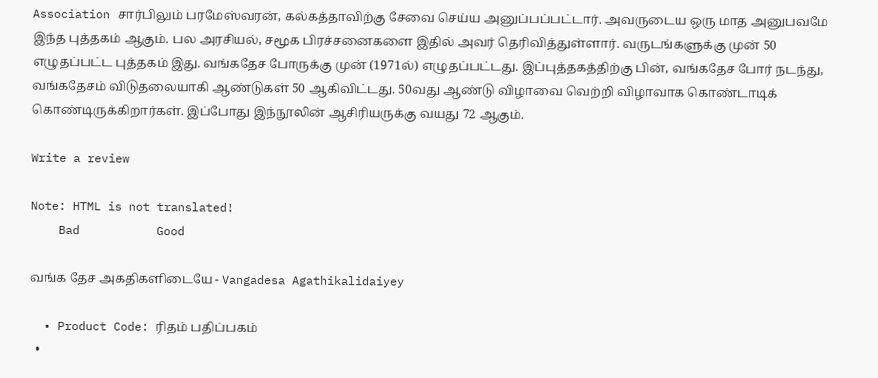Association சார்பிலும் பரமேஸ்வரன், கல்கத்தாவிற்கு சேவை செய்ய அனுப்பப்பட்டார். அவருடைய ஒரு மாத அனுபவமே இந்த புத்தகம் ஆகும். பல அரசியல், சமூக பிரச்சனைகளை இதில் அவர் தெரிவித்துள்ளார். வருடங்களுக்கு முன் 50 எழுதப்பட்ட புத்தகம் இது. வங்கதேச போருக்கு முன் (1971ல்) எழுதப்பட்டது. இப்புத்தகத்திற்கு பின், வங்கதேச போர் நடந்து, வங்கதேசம் விடுதலையாகி ஆண்டுகள் 50 ஆகிவிட்டது. 50வது ஆண்டு விழாவை வெற்றி விழாவாக கொண்டாடிக் கொண்டிருக்கிறார்கள். இப்போது இந்நூலின் ஆசிரியருக்கு வயது 72 ஆகும்.

Write a review

Note: HTML is not translated!
    Bad           Good

வங்க தேச அகதிகளிடையே - Vangadesa Agathikalidaiyey

  • Product Code: ரிதம் பதிப்பகம்
  •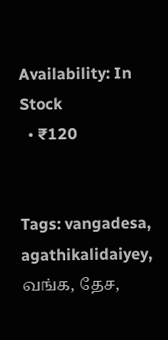Availability: In Stock
  • ₹120


Tags: vangadesa, agathikalidaiyey, வங்க, தேச,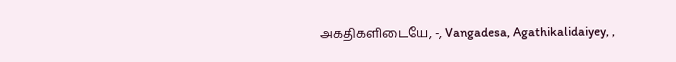அகதிகளிடையே, -, Vangadesa, Agathikalidaiyey, ,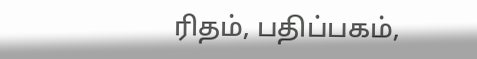ரிதம், பதிப்பகம்,